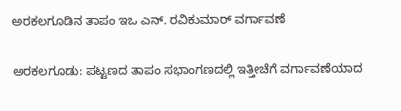ಅರಕಲಗೂಡಿನ ತಾಪಂ ಇಒ ಎನ್. ರವಿಕುಮಾರ್ ವರ್ಗಾವಣೆ

ಅರಕಲಗೂಡು: ಪಟ್ಟಣದ ತಾಪಂ ಸಭಾಂಗಣದಲ್ಲಿ ಇತ್ತೀಚೆಗೆ ವರ್ಗಾವಣೆಯಾದ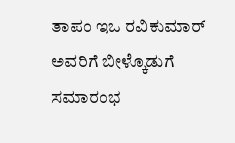ತಾಪಂ ಇಒ ರವಿಕುಮಾರ್ ಅವರಿಗೆ ಬೀಳ್ಕೊಡುಗೆ ಸಮಾರಂಭ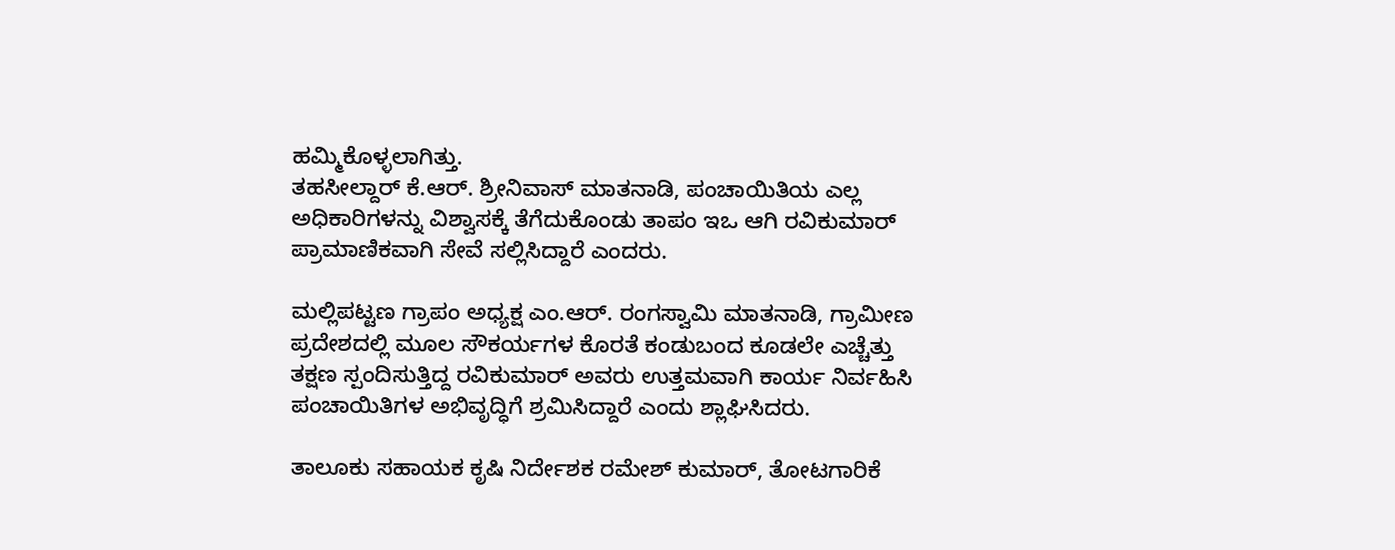ಹಮ್ಮಿಕೊಳ್ಳಲಾಗಿತ್ತು.
ತಹಸೀಲ್ದಾರ್ ಕೆ.ಆರ್. ಶ್ರೀನಿವಾಸ್ ಮಾತನಾಡಿ, ಪಂಚಾಯಿತಿಯ ಎಲ್ಲ ಅಧಿಕಾರಿಗಳನ್ನು ವಿಶ್ವಾಸಕ್ಕೆ ತೆಗೆದುಕೊಂಡು ತಾಪಂ‌ ಇಒ ಆಗಿ‌ ರವಿಕುಮಾರ್ ಪ್ರಾಮಾಣಿಕವಾಗಿ ಸೇವೆ ಸಲ್ಲಿಸಿದ್ದಾರೆ ಎಂದರು.

ಮಲ್ಲಿಪಟ್ಟಣ ಗ್ರಾಪಂ ಅಧ್ಯಕ್ಷ ಎಂ.ಆರ್. ರಂಗಸ್ವಾಮಿ ಮಾತನಾಡಿ, ಗ್ರಾಮೀಣ ಪ್ರದೇಶದಲ್ಲಿ ಮೂಲ ಸೌಕರ್ಯಗಳ ಕೊರತೆ ಕಂಡುಬಂದ ಕೂಡಲೇ ಎಚ್ಚೆತ್ತು ತಕ್ಷಣ ಸ್ಪಂದಿಸುತ್ತಿದ್ದ ರವಿಕುಮಾರ್ ಅವರು ಉತ್ತಮವಾಗಿ ಕಾರ್ಯ ನಿರ್ವಹಿಸಿ ಪಂಚಾಯಿತಿಗಳ ಅಭಿವೃದ್ಧಿಗೆ ಶ್ರಮಿಸಿದ್ದಾರೆ ಎಂದು ಶ್ಲಾಘಿಸಿದರು.

ತಾಲೂಕು ಸಹಾಯಕ ಕೃಷಿ ನಿರ್ದೇಶಕ ರಮೇಶ್ ಕುಮಾರ್, ತೋಟಗಾರಿಕೆ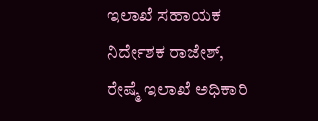ಇಲಾಖೆ ಸಹಾಯಕ ನಿರ್ದೇಶಕ ರಾಜೇಶ್, ರೇಷ್ಮೆ ಇಲಾಖೆ ಅಧಿಕಾರಿ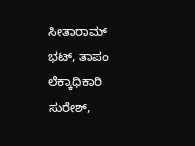ಸೀತಾರಾಮ್ ಭಟ್, ತಾಪಂ ಲೆಕ್ಕಾಧಿಕಾರಿ ಸುರೇಶ್,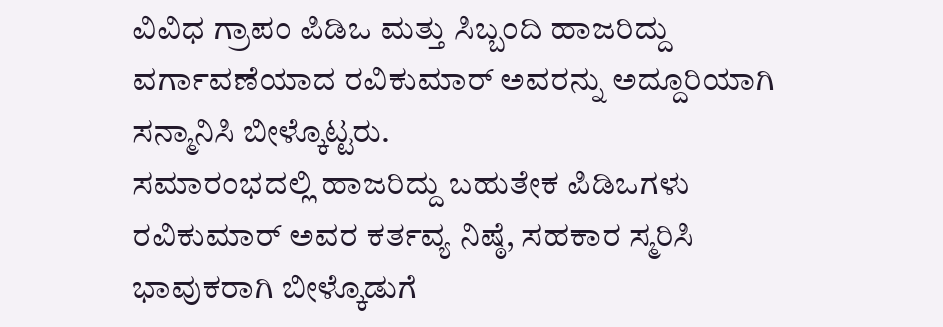ವಿವಿಧ ಗ್ರಾಪಂ ಪಿಡಿಒ ಮತ್ತು ಸಿಬ್ಬಂದಿ ಹಾಜರಿದ್ದು ವರ್ಗಾವಣೆಯಾದ ರವಿಕುಮಾರ್ ಅವರನ್ನು ಅದ್ದೂರಿಯಾಗಿ ಸನ್ಮಾನಿಸಿ ಬೀಳ್ಕೊಟ್ಟರು.
ಸಮಾರಂಭದಲ್ಲಿ ಹಾಜರಿದ್ದು ಬಹುತೇಕ ಪಿಡಿಒಗಳು ರವಿಕುಮಾರ್ ಅವರ ಕರ್ತವ್ಯ ನಿಷ್ಠೆ, ಸಹಕಾರ ಸ್ಮರಿಸಿ ಭಾವುಕರಾಗಿ ಬೀಳ್ಕೊಡುಗೆ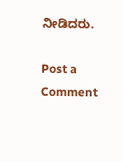ನೀಡಿದರು.

Post a Comment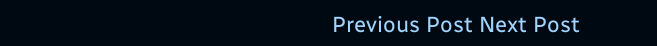Previous Post Next Post